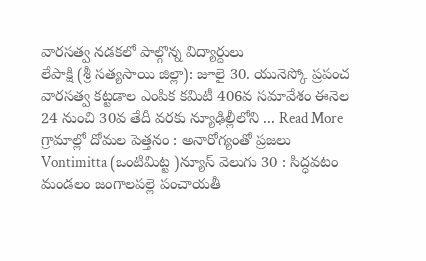వారసత్వ నడకలో పాల్గొన్న విద్యార్దులు
లేపాక్షి (శ్రీ సత్యసాయి జిల్లా): జూలై 30. యునెస్కో ప్రపంచ వారసత్వ కట్టడాల ఎంపిక కమిటీ 406వ సమావేశం ఈనెల 24 నుంచి 30వ తేదీ వరకు న్యూఢిల్లీలోని ... Read More
గ్రామాల్లో దోమల పెత్తనం : అనారోగ్యంతో ప్రజలు
Vontimitta (ఒంటిమిట్ట )న్యూస్ వెలుగు 30 : సిద్ధవటం మండలం జంగాలపల్లె పంచాయతీ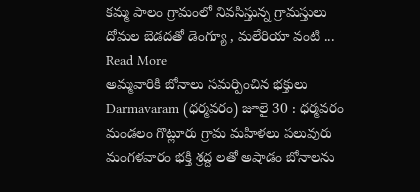కమ్మ పాలం గ్రామంలో నివసిస్తున్న గ్రామస్తులు దోమల బెడదతో డెంగ్యూ , మలేరియా వంటి ... Read More
అమ్మవారికి బోనాలు సమర్పించిన భక్తులు
Darmavaram (ధర్మవరం) జూలై 30 : ధర్మవరం మండలం గొట్లూరు గ్రామ మహిళలు పలువురు మంగళవారం భక్తి శ్రద్ద లతో అషాడం బోనాలను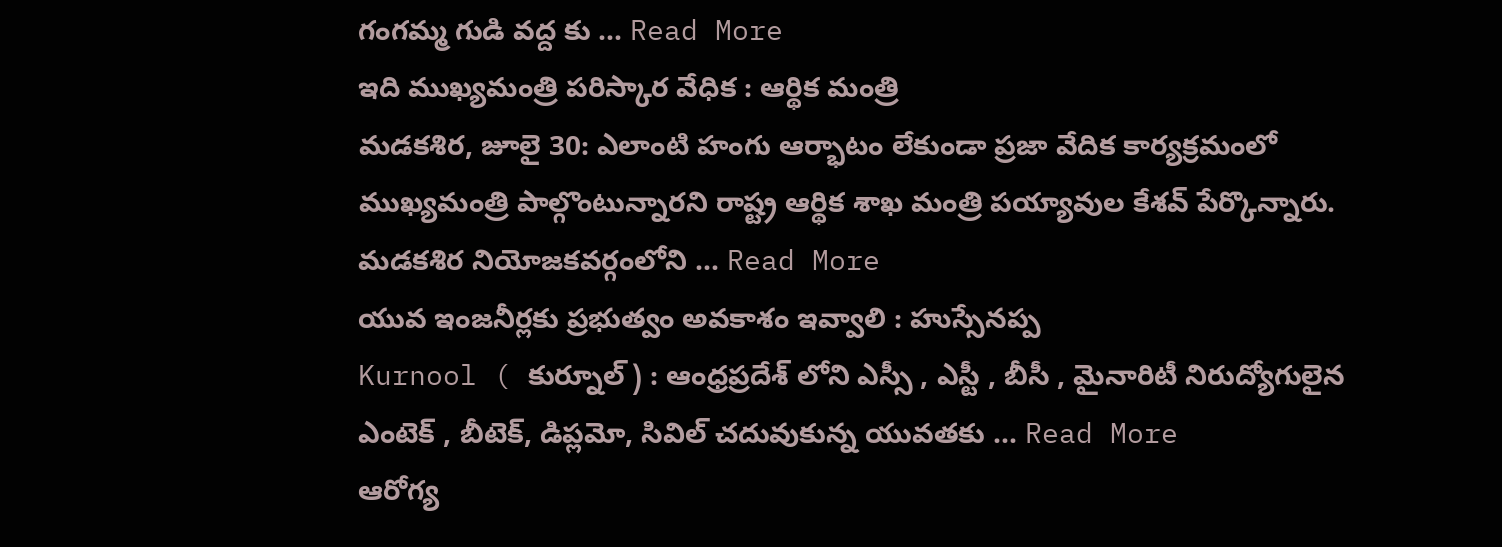గంగమ్మ గుడి వద్ద కు ... Read More
ఇది ముఖ్యమంత్రి పరిస్కార వేధిక : ఆర్థిక మంత్రి
మడకశిర, జూలై 30: ఎలాంటి హంగు ఆర్భాటం లేకుండా ప్రజా వేదిక కార్యక్రమంలో ముఖ్యమంత్రి పాల్గొంటున్నారని రాష్ట్ర ఆర్థిక శాఖ మంత్రి పయ్యావుల కేశవ్ పేర్కొన్నారు. మడకశిర నియోజకవర్గంలోని ... Read More
యువ ఇంజనీర్లకు ప్రభుత్వం అవకాశం ఇవ్వాలి : హుస్సేనప్ప
Kurnool ( కుర్నూల్ ) : ఆంధ్రప్రదేశ్ లోని ఎస్సీ , ఎస్టీ , బీసీ , మైనారిటీ నిరుద్యోగులైన ఎంటెక్ , బీటెక్, డిప్లమో, సివిల్ చదువుకున్న యువతకు ... Read More
ఆరోగ్య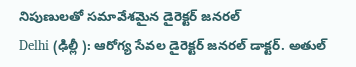నిపుణులతో సమావేశమైన డైరెక్టర్ జనరల్
Delhi (ఢిల్లీ ): ఆరోగ్య సేవల డైరెక్టర్ జనరల్ డాక్టర్. అతుల్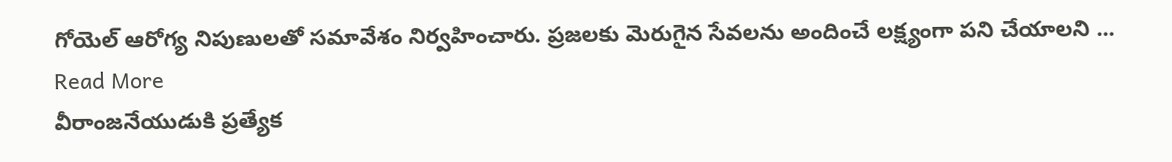గోయెల్ ఆరోగ్య నిపుణులతో సమావేశం నిర్వహించారు. ప్రజలకు మెరుగైన సేవలను అందించే లక్ష్యంగా పని చేయాలని ... Read More
వీరాంజనేయుడుకి ప్రత్యేక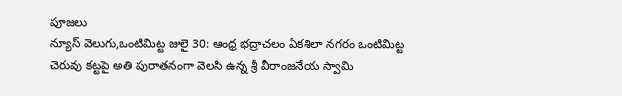పూజలు
న్యూస్ వెలుగు,ఒంటిమిట్ట జులై 30: ఆంధ్ర భద్రాచలం ఏకశిలా నగరం ఒంటిమిట్ట చెరువు కట్టపై అతి పురాతనంగా వెలసి ఉన్న శ్రీ వీరాంజనేయ స్వామి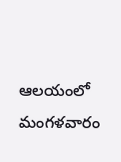ఆలయంలో మంగళవారం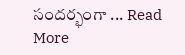సందర్భంగా ... Read More